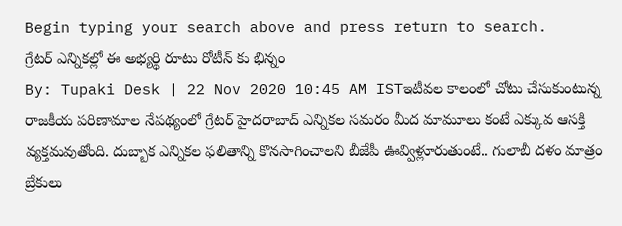Begin typing your search above and press return to search.
గ్రేటర్ ఎన్నికల్లో ఈ అభ్యర్థి రూటు రోటీన్ కు భిన్నం
By: Tupaki Desk | 22 Nov 2020 10:45 AM ISTఇటీవల కాలంలో చోటు చేసుకుంటున్న రాజకీయ పరిణామాల నేపథ్యంలో గ్రేటర్ హైదరాబాద్ ఎన్నికల సమరం మీద మామూలు కంటే ఎక్కువ ఆసక్తి వ్యక్తమవుతోంది. దుబ్బాక ఎన్నికల ఫలితాన్ని కొనసాగించాలని బీజేపీ ఊవ్విళ్లూరుతుంటే.. గులాబీ దళం మాత్రం బ్రేకులు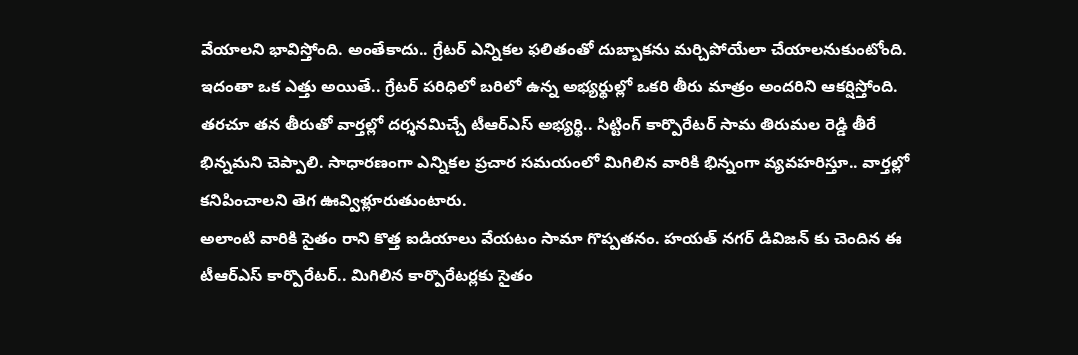వేయాలని భావిస్తోంది. అంతేకాదు.. గ్రేటర్ ఎన్నికల ఫలితంతో దుబ్బాకను మర్చిపోయేలా చేయాలనుకుంటోంది.
ఇదంతా ఒక ఎత్తు అయితే.. గ్రేటర్ పరిధిలో బరిలో ఉన్న అభ్యర్థుల్లో ఒకరి తీరు మాత్రం అందరిని ఆకర్షిస్తోంది. తరచూ తన తీరుతో వార్తల్లో దర్శనమిచ్చే టీఆర్ఎస్ అభ్యర్థి.. సిట్టింగ్ కార్పొరేటర్ సామ తిరుమల రెడ్డి తీరే భిన్నమని చెప్పాలి. సాధారణంగా ఎన్నికల ప్రచార సమయంలో మిగిలిన వారికి భిన్నంగా వ్యవహరిస్తూ.. వార్తల్లో కనిపించాలని తెగ ఊవ్విళ్లూరుతుంటారు.
అలాంటి వారికి సైతం రాని కొత్త ఐడియాలు వేయటం సామా గొప్పతనం. హయత్ నగర్ డివిజన్ కు చెందిన ఈ టీఆర్ఎస్ కార్పొరేటర్.. మిగిలిన కార్పొరేటర్లకు సైతం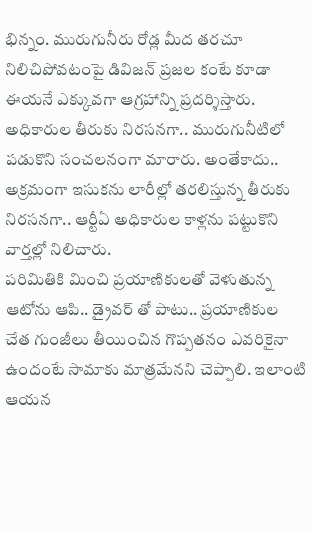భిన్నం. మురుగునీరు రోడ్ల మీద తరచూ నిలిచిపోవటంపై డివిజన్ ప్రజల కంటే కూడా ఈయనే ఎక్కువగా ఆగ్రహాన్ని ప్రదర్శిస్తారు. అధికారుల తీరుకు నిరసనగా.. మురుగునీటిలో పడుకొని సంచలనంగా మారారు. అంతేకాదు.. అక్రమంగా ఇసుకను లారీల్లో తరలిస్తున్న తీరుకు నిరసనగా.. ఆర్టీఏ అధికారుల కాళ్లను పట్టుకొని వార్తల్లో నిలిచారు.
పరిమితికి మించి ప్రయాణికులతో వెళుతున్న ఆటోను ఆపి.. డ్రైవర్ తో పాటు.. ప్రయాణికుల చేత గుంజీలు తీయించిన గొప్పతనం ఎవరికైనా ఉందంటే సామాకు మాత్రమేనని చెప్పాలి. ఇలాంటి ఆయన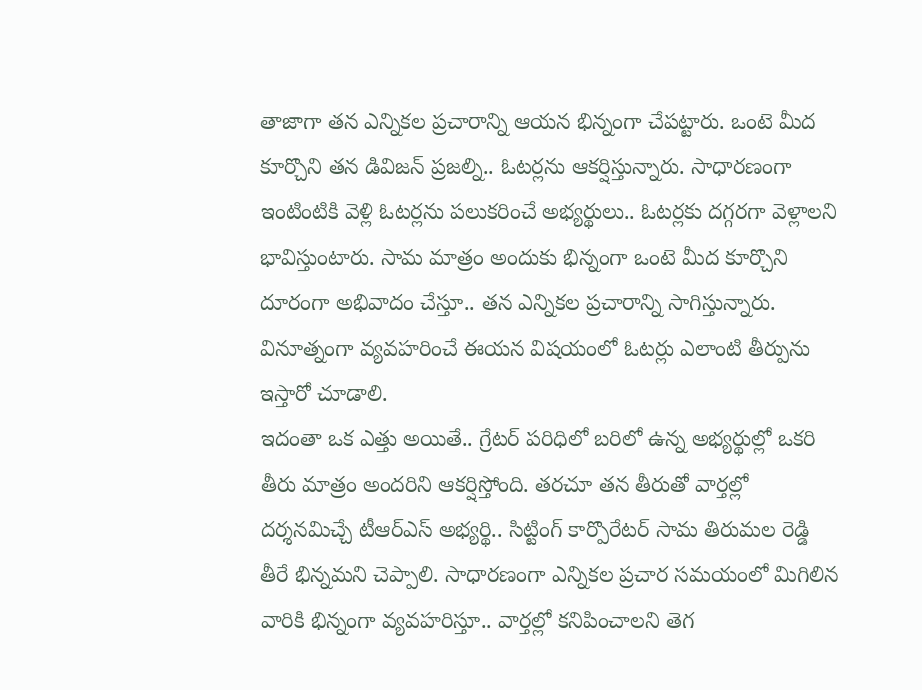తాజాగా తన ఎన్నికల ప్రచారాన్ని ఆయన భిన్నంగా చేపట్టారు. ఒంటె మీద కూర్చొని తన డివిజన్ ప్రజల్ని.. ఓటర్లను ఆకర్షిస్తున్నారు. సాధారణంగా ఇంటింటికి వెళ్లి ఓటర్లను పలుకరించే అభ్యర్థులు.. ఓటర్లకు దగ్గరగా వెళ్లాలని భావిస్తుంటారు. సామ మాత్రం అందుకు భిన్నంగా ఒంటె మీద కూర్చొని దూరంగా అభివాదం చేస్తూ.. తన ఎన్నికల ప్రచారాన్ని సాగిస్తున్నారు. వినూత్నంగా వ్యవహరించే ఈయన విషయంలో ఓటర్లు ఎలాంటి తీర్పును ఇస్తారో చూడాలి.
ఇదంతా ఒక ఎత్తు అయితే.. గ్రేటర్ పరిధిలో బరిలో ఉన్న అభ్యర్థుల్లో ఒకరి తీరు మాత్రం అందరిని ఆకర్షిస్తోంది. తరచూ తన తీరుతో వార్తల్లో దర్శనమిచ్చే టీఆర్ఎస్ అభ్యర్థి.. సిట్టింగ్ కార్పొరేటర్ సామ తిరుమల రెడ్డి తీరే భిన్నమని చెప్పాలి. సాధారణంగా ఎన్నికల ప్రచార సమయంలో మిగిలిన వారికి భిన్నంగా వ్యవహరిస్తూ.. వార్తల్లో కనిపించాలని తెగ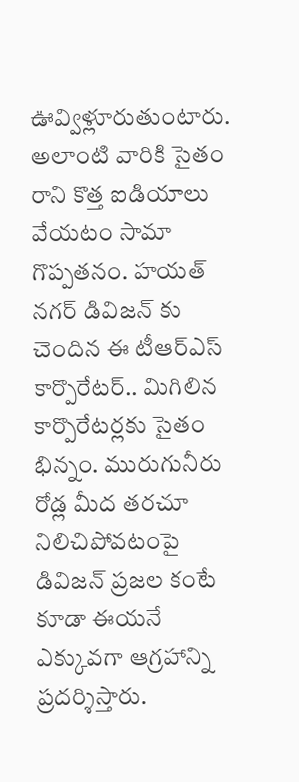ఊవ్విళ్లూరుతుంటారు.
అలాంటి వారికి సైతం రాని కొత్త ఐడియాలు వేయటం సామా గొప్పతనం. హయత్ నగర్ డివిజన్ కు చెందిన ఈ టీఆర్ఎస్ కార్పొరేటర్.. మిగిలిన కార్పొరేటర్లకు సైతం భిన్నం. మురుగునీరు రోడ్ల మీద తరచూ నిలిచిపోవటంపై డివిజన్ ప్రజల కంటే కూడా ఈయనే ఎక్కువగా ఆగ్రహాన్ని ప్రదర్శిస్తారు.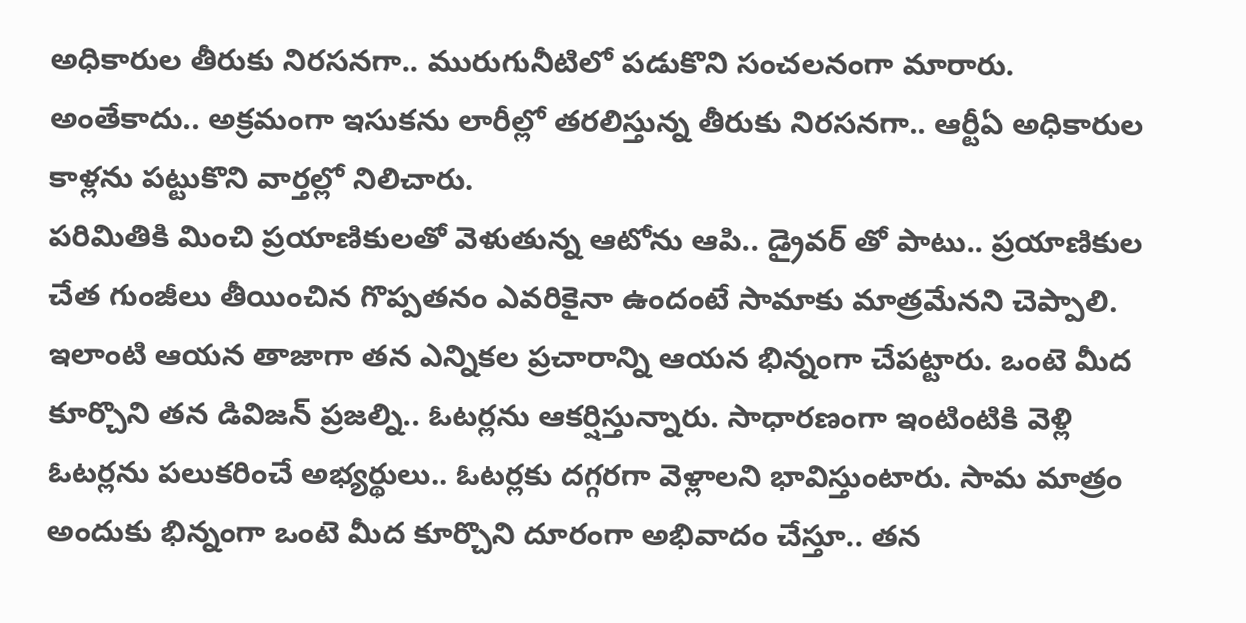అధికారుల తీరుకు నిరసనగా.. మురుగునీటిలో పడుకొని సంచలనంగా మారారు. అంతేకాదు.. అక్రమంగా ఇసుకను లారీల్లో తరలిస్తున్న తీరుకు నిరసనగా.. ఆర్టీఏ అధికారుల కాళ్లను పట్టుకొని వార్తల్లో నిలిచారు.
పరిమితికి మించి ప్రయాణికులతో వెళుతున్న ఆటోను ఆపి.. డ్రైవర్ తో పాటు.. ప్రయాణికుల చేత గుంజీలు తీయించిన గొప్పతనం ఎవరికైనా ఉందంటే సామాకు మాత్రమేనని చెప్పాలి. ఇలాంటి ఆయన తాజాగా తన ఎన్నికల ప్రచారాన్ని ఆయన భిన్నంగా చేపట్టారు. ఒంటె మీద కూర్చొని తన డివిజన్ ప్రజల్ని.. ఓటర్లను ఆకర్షిస్తున్నారు. సాధారణంగా ఇంటింటికి వెళ్లి ఓటర్లను పలుకరించే అభ్యర్థులు.. ఓటర్లకు దగ్గరగా వెళ్లాలని భావిస్తుంటారు. సామ మాత్రం అందుకు భిన్నంగా ఒంటె మీద కూర్చొని దూరంగా అభివాదం చేస్తూ.. తన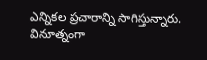ఎన్నికల ప్రచారాన్ని సాగిస్తున్నారు. వినూత్నంగా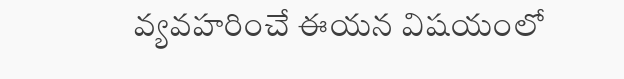వ్యవహరించే ఈయన విషయంలో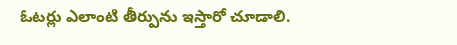ఓటర్లు ఎలాంటి తీర్పును ఇస్తారో చూడాలి.